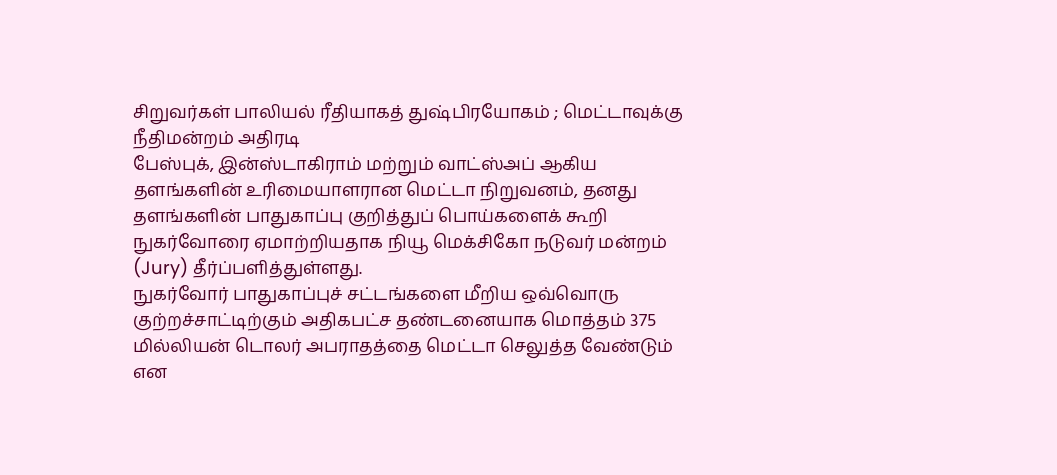சிறுவர்கள் பாலியல் ரீதியாகத் துஷ்பிரயோகம் ; மெட்டாவுக்கு நீதிமன்றம் அதிரடி
பேஸ்புக், இன்ஸ்டாகிராம் மற்றும் வாட்ஸ்அப் ஆகிய தளங்களின் உரிமையாளரான மெட்டா நிறுவனம், தனது தளங்களின் பாதுகாப்பு குறித்துப் பொய்களைக் கூறி நுகர்வோரை ஏமாற்றியதாக நியூ மெக்சிகோ நடுவர் மன்றம் (Jury) தீர்ப்பளித்துள்ளது.
நுகர்வோர் பாதுகாப்புச் சட்டங்களை மீறிய ஒவ்வொரு குற்றச்சாட்டிற்கும் அதிகபட்ச தண்டனையாக மொத்தம் 375 மில்லியன் டொலர் அபராதத்தை மெட்டா செலுத்த வேண்டும் என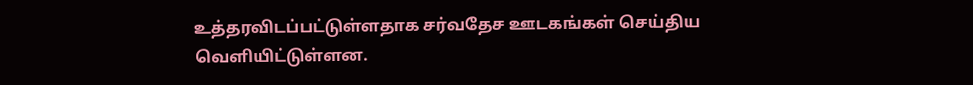உத்தரவிடப்பட்டுள்ளதாக சர்வதேச ஊடகங்கள் செய்திய வெளியிட்டுள்ளன.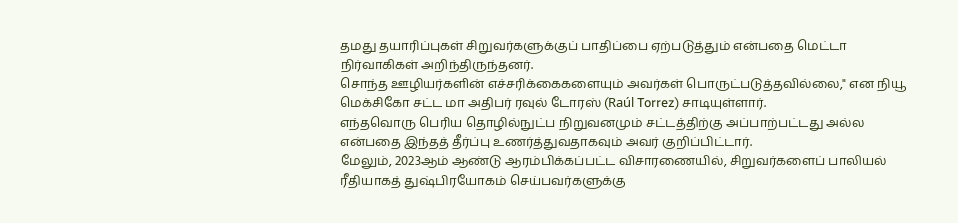தமது தயாரிப்புகள் சிறுவர்களுக்குப் பாதிப்பை ஏற்படுத்தும் என்பதை மெட்டா நிர்வாகிகள் அறிந்திருந்தனர்.
சொந்த ஊழியர்களின் எச்சரிக்கைகளையும் அவர்கள் பொருட்படுத்தவில்லை," என நியூ மெக்சிகோ சட்ட மா அதிபர் ரவுல் டோரஸ் (Raúl Torrez) சாடியுள்ளார்.
எந்தவொரு பெரிய தொழில்நுட்ப நிறுவனமும் சட்டத்திற்கு அப்பாற்பட்டது அல்ல என்பதை இந்தத் தீர்ப்பு உணர்த்துவதாகவும் அவர் குறிப்பிட்டார்.
மேலும், 2023ஆம் ஆண்டு ஆரம்பிக்கப்பட்ட விசாரணையில், சிறுவர்களைப் பாலியல் ரீதியாகத் துஷ்பிரயோகம் செய்பவர்களுக்கு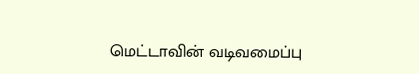மெட்டாவின் வடிவமைப்பு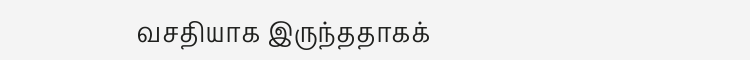வசதியாக இருந்ததாகக்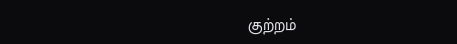குற்றம்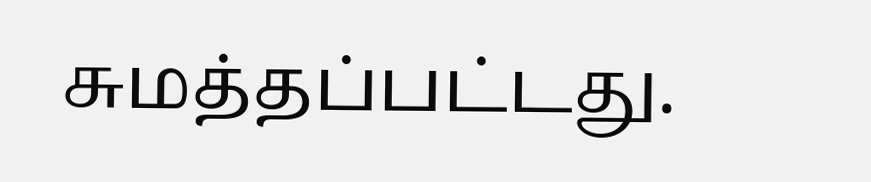சுமத்தப்பட்டது.